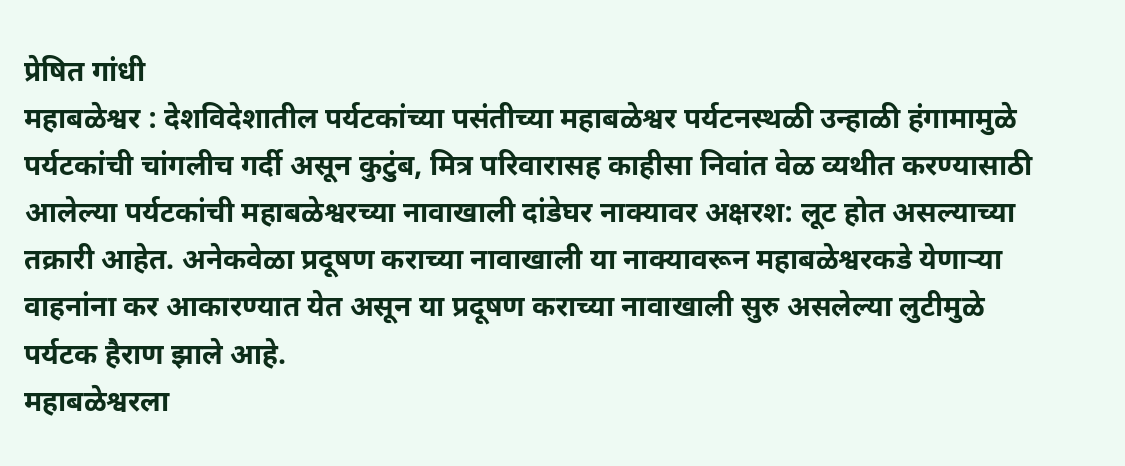प्रेषित गांधी
महाबळेश्वर : देशविदेशातील पर्यटकांच्या पसंतीच्या महाबळेश्वर पर्यटनस्थळी उन्हाळी हंगामामुळे पर्यटकांची चांगलीच गर्दी असून कुटुंब, मित्र परिवारासह काहीसा निवांत वेळ व्यथीत करण्यासाठी आलेल्या पर्यटकांची महाबळेश्वरच्या नावाखाली दांडेघर नाक्यावर अक्षरश: लूट होत असल्याच्या तक्रारी आहेत. अनेकवेळा प्रदूषण कराच्या नावाखाली या नाक्यावरून महाबळेश्वरकडे येणाऱ्या वाहनांना कर आकारण्यात येत असून या प्रदूषण कराच्या नावाखाली सुरु असलेल्या लुटीमुळे पर्यटक हैराण झाले आहे.
महाबळेश्वरला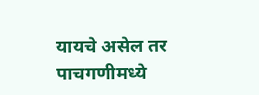यायचे असेल तर पाचगणीमध्ये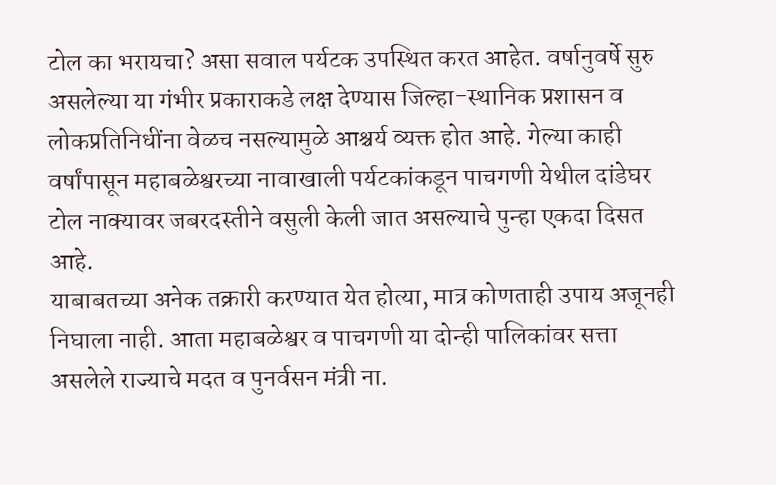टोल का भरायचा? असा सवाल पर्यटक उपस्थित करत आहेत. वर्षानुवर्षे सुरु असलेल्या या गंभीर प्रकाराकडे लक्ष देण्यास जिल्हा-स्थानिक प्रशासन व लोकप्रतिनिधींना वेळच नसल्यामुळे आश्चर्य व्यक्त होत आहे. गेल्या काही वर्षांपासून महाबळेश्वरच्या नावाखाली पर्यटकांकडून पाचगणी येथील दांडेघर टोल नाक्यावर जबरदस्तीने वसुली केली जात असल्याचे पुन्हा एकदा दिसत आहे.
याबाबतच्या अनेक तक्रारी करण्यात येत होत्या, मात्र कोणताही उपाय अजूनही निघाला नाही. आता महाबळेश्वर व पाचगणी या दोन्ही पालिकांवर सत्ता असलेले राज्याचे मदत व पुनर्वसन मंत्री ना.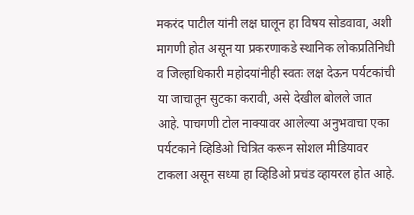मकरंद पाटील यांनी लक्ष घालून हा विषय सोडवावा, अशी मागणी होत असून या प्रकरणाकडे स्थानिक लोकप्रतिनिधी व जिल्हाधिकारी महोदयांनीही स्वतः लक्ष देऊन पर्यटकांची या जाचातून सुटका करावी, असे देखील बोलले जात आहे. पाचगणी टोल नाक्यावर आलेल्या अनुभवाचा एका पर्यटकाने व्हिडिओ चित्रित करून सोशल मीडियावर टाकला असून सध्या हा व्हिडिओ प्रचंड व्हायरल होत आहे.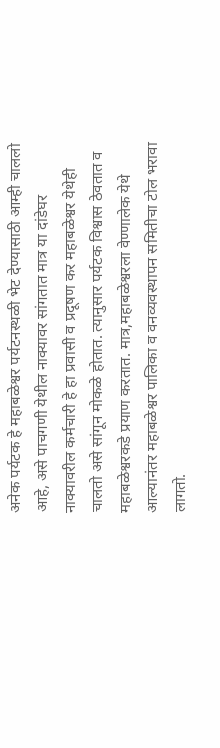अनेक पर्यटक हे महाबळेश्वर पर्यटनस्थळी भेट देण्यासाठी आम्ही चाललो आहे, असे पाचगणी येथील नाक्यावर सांगतात मात्र या दांडेघर नाक्यावरील कर्मचारी हे हा प्रवासी व प्रदूषण कर महाबळेश्वर येथेही चालतो असे सांगून मोकळे होतात. त्यानुसार पर्यटक विश्वास ठेवतात व महाबळेश्वरकडे प्रयाण करतात. मात्र,महाबळेश्वरला वेण्णालेक येथे आल्यानंतर महाबळेश्वर पालिका व वनव्यवस्थापन समितीचा टोल भरावा लागतो.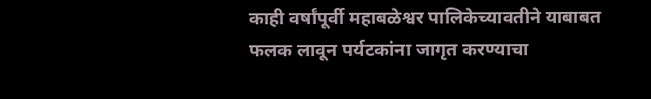काही वर्षांपूर्वी महाबळेश्वर पालिकेच्यावतीने याबाबत फलक लावून पर्यटकांना जागृत करण्याचा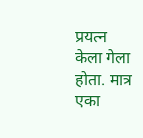प्रयत्न केला गेला होता. मात्र एका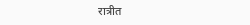रात्रीत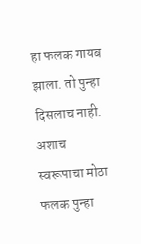हा फलक गायब झाला. तो पुन्हा दिसलाच नाही. अशाच स्वरूपाचा मोठा फलक पुन्हा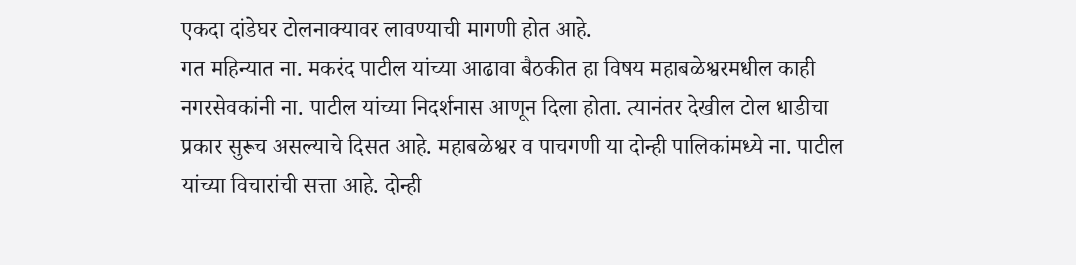एकदा दांडेघर टोलनाक्यावर लावण्याची मागणी होत आहे.
गत महिन्यात ना. मकरंद पाटील यांच्या आढावा बैठकीत हा विषय महाबळेश्वरमधील काही नगरसेवकांनी ना. पाटील यांच्या निदर्शनास आणून दिला होता. त्यानंतर देखील टोल धाडीचा प्रकार सुरूच असल्याचे दिसत आहे. महाबळेश्वर व पाचगणी या दोन्ही पालिकांमध्ये ना. पाटील यांच्या विचारांची सत्ता आहे. दोन्ही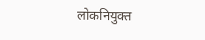लोकनियुक्त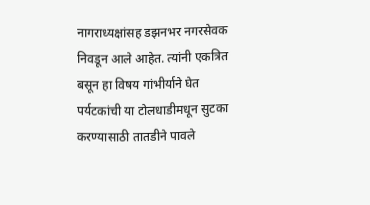नागराध्यक्षांसह डझनभर नगरसेवक निवडून आले आहेत. त्यांनी एकत्रित बसून हा विषय गांभीर्याने घेत पर्यटकांची या टोलधाडीमधून सुटका करण्यासाठी तातडीने पावले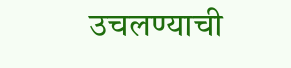उचलण्याची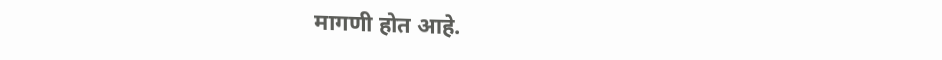मागणी होत आहे.